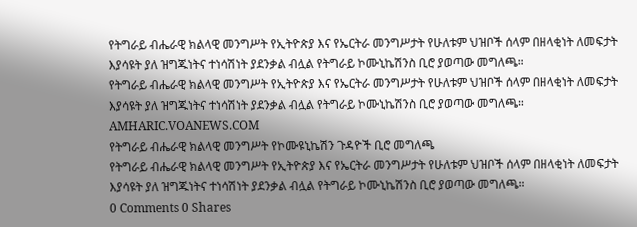የትግራይ ብሔራዊ ክልላዊ መንግሥት የኢትዮጵያ እና የኤርትራ መንግሥታት የሁለቱም ህዝቦች ሰላም በዘላቂነት ለመፍታት እያሳዩት ያለ ዝግጁነትና ተነሳሽነት ያደንቃል ብሏል የትግራይ ኮሙኒኬሽንስ ቢሮ ያወጣው መግለጫ።
የትግራይ ብሔራዊ ክልላዊ መንግሥት የኢትዮጵያ እና የኤርትራ መንግሥታት የሁለቱም ህዝቦች ሰላም በዘላቂነት ለመፍታት እያሳዩት ያለ ዝግጁነትና ተነሳሽነት ያደንቃል ብሏል የትግራይ ኮሙኒኬሽንስ ቢሮ ያወጣው መግለጫ።
AMHARIC.VOANEWS.COM
የትግራይ ብሔራዊ ክልላዊ መንግሥት የኮሙዩኒኬሽን ጉዳዮች ቢሮ መግለጫ
የትግራይ ብሔራዊ ክልላዊ መንግሥት የኢትዮጵያ እና የኤርትራ መንግሥታት የሁለቱም ህዝቦች ሰላም በዘላቂነት ለመፍታት እያሳዩት ያለ ዝግጁነትና ተነሳሽነት ያደንቃል ብሏል የትግራይ ኮሙኒኬሽንስ ቢሮ ያወጣው መግለጫ።
0 Comments 0 Shares